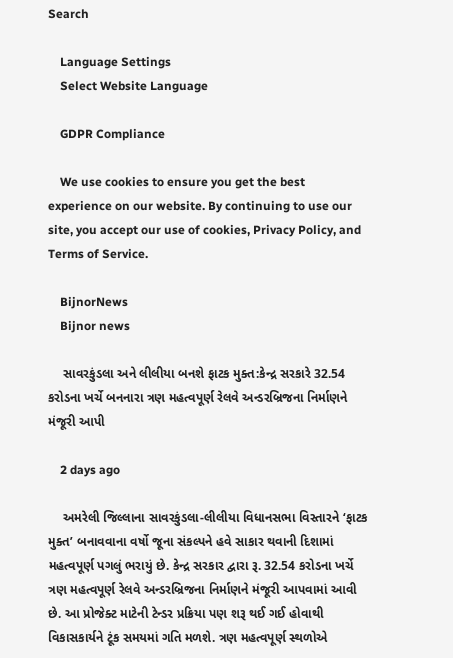Search

    Language Settings
    Select Website Language

    GDPR Compliance

    We use cookies to ensure you get the best experience on our website. By continuing to use our site, you accept our use of cookies, Privacy Policy, and Terms of Service.

    BijnorNews
    Bijnor news

    સાવરકુંડલા અને લીલીયા બનશે ફાટક મુક્ત:કેન્દ્ર સરકારે 32.54 કરોડના ખર્ચે બનનારા ત્રણ મહત્વપૂર્ણ રેલવે અન્ડરબ્રિજના નિર્માણને મંજૂરી આપી

    2 days ago

    અમરેલી જિલ્લાના સાવરકુંડલા-લીલીયા વિધાનસભા વિસ્તારને ‘ફાટક મુક્ત’ બનાવવાના વર્ષો જૂના સંકલ્પને હવે સાકાર થવાની દિશામાં મહત્વપૂર્ણ પગલું ભરાયું છે. કેન્દ્ર સરકાર દ્વારા રૂ. 32.54 કરોડના ખર્ચે ત્રણ મહત્વપૂર્ણ રેલવે અન્ડરબ્રિજના નિર્માણને મંજૂરી આપવામાં આવી છે. આ પ્રોજેક્ટ માટેની ટેન્ડર પ્રક્રિયા પણ શરૂ થઈ ગઈ હોવાથી વિકાસકાર્યને ટૂંક સમયમાં ગતિ મળશે. ત્રણ મહત્વપૂર્ણ સ્થળોએ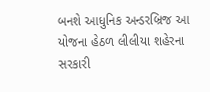બનશે આધુનિક અન્ડરબ્રિજ આ યોજના હેઠળ લીલીયા શહેરના સરકારી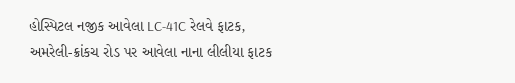હોસ્પિટલ નજીક આવેલા LC-41C રેલવે ફાટક, અમરેલી-ક્રાંકચ રોડ પર આવેલા નાના લીલીયા ફાટક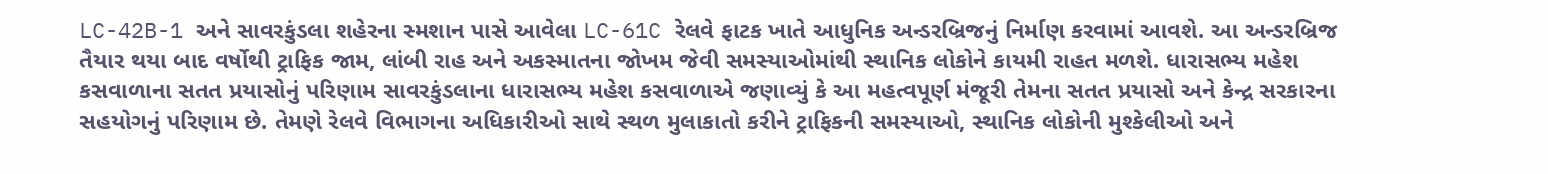LC-42B-1 અને સાવરકુંડલા શહેરના સ્મશાન પાસે આવેલા LC-61C રેલવે ફાટક ખાતે આધુનિક અન્ડરબ્રિજનું નિર્માણ કરવામાં આવશે. આ અન્ડરબ્રિજ તૈયાર થયા બાદ વર્ષોથી ટ્રાફિક જામ, લાંબી રાહ અને અકસ્માતના જોખમ જેવી સમસ્યાઓમાંથી સ્થાનિક લોકોને કાયમી રાહત મળશે. ધારાસભ્ય મહેશ કસવાળાના સતત પ્રયાસોનું પરિણામ સાવરકુંડલાના ધારાસભ્ય મહેશ કસવાળાએ જણાવ્યું કે આ મહત્વપૂર્ણ મંજૂરી તેમના સતત પ્રયાસો અને કેન્દ્ર સરકારના સહયોગનું પરિણામ છે. તેમણે રેલવે વિભાગના અધિકારીઓ સાથે સ્થળ મુલાકાતો કરીને ટ્રાફિકની સમસ્યાઓ, સ્થાનિક લોકોની મુશ્કેલીઓ અને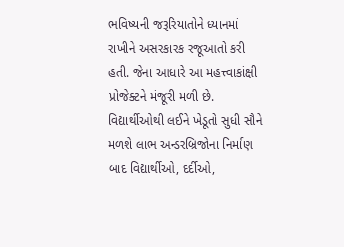ભવિષ્યની જરૂરિયાતોને ધ્યાનમાં રાખીને અસરકારક રજૂઆતો કરી હતી. જેના આધારે આ મહત્ત્વાકાંક્ષી પ્રોજેક્ટને મંજૂરી મળી છે. વિદ્યાર્થીઓથી લઈને ખેડૂતો સુધી સૌને મળશે લાભ અન્ડરબ્રિજોના નિર્માણ બાદ વિદ્યાર્થીઓ, દર્દીઓ,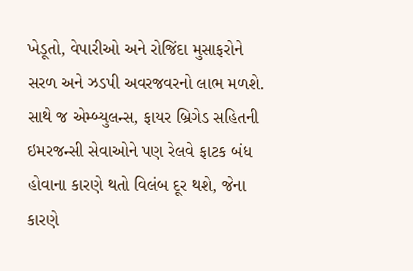ખેડૂતો, વેપારીઓ અને રોજિંદા મુસાફરોને સરળ અને ઝડપી અવરજવરનો લાભ મળશે. સાથે જ એમ્બ્યુલન્સ, ફાયર બ્રિગેડ સહિતની ઇમરજન્સી સેવાઓને પણ રેલવે ફાટક બંધ હોવાના કારણે થતો વિલંબ દૂર થશે, જેના કારણે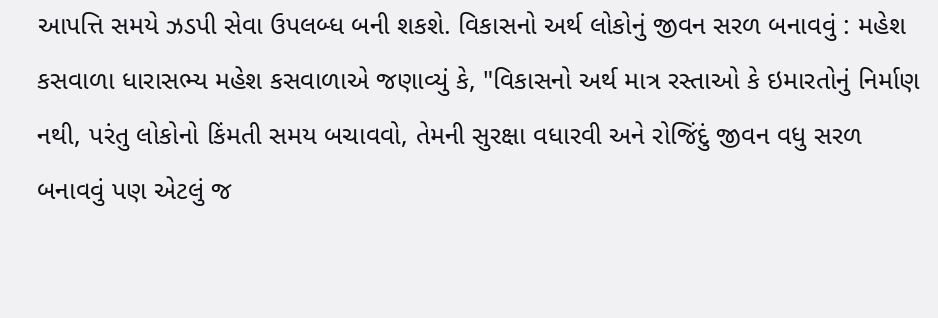આપત્તિ સમયે ઝડપી સેવા ઉપલબ્ધ બની શકશે. વિકાસનો અર્થ લોકોનું જીવન સરળ બનાવવું : મહેશ કસવાળા ધારાસભ્ય મહેશ કસવાળાએ જણાવ્યું કે, "વિકાસનો અર્થ માત્ર રસ્તાઓ કે ઇમારતોનું નિર્માણ નથી, પરંતુ લોકોનો કિંમતી સમય બચાવવો, તેમની સુરક્ષા વધારવી અને રોજિંદું જીવન વધુ સરળ બનાવવું પણ એટલું જ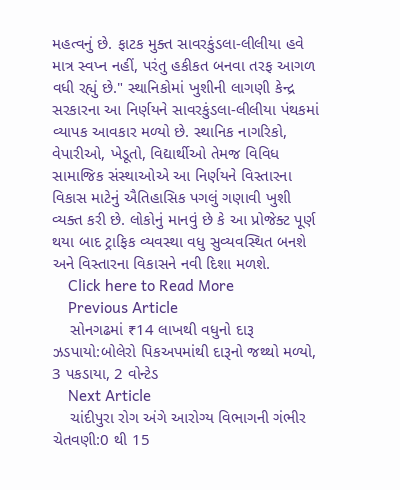મહત્વનું છે. ફાટક મુક્ત સાવરકુંડલા-લીલીયા હવે માત્ર સ્વપ્ન નહીં, પરંતુ હકીકત બનવા તરફ આગળ વધી રહ્યું છે." સ્થાનિકોમાં ખુશીની લાગણી કેન્દ્ર સરકારના આ નિર્ણયને સાવરકુંડલા-લીલીયા પંથકમાં વ્યાપક આવકાર મળ્યો છે. સ્થાનિક નાગરિકો, વેપારીઓ, ખેડૂતો, વિદ્યાર્થીઓ તેમજ વિવિધ સામાજિક સંસ્થાઓએ આ નિર્ણયને વિસ્તારના વિકાસ માટેનું ઐતિહાસિક પગલું ગણાવી ખુશી વ્યક્ત કરી છે. લોકોનું માનવું છે કે આ પ્રોજેક્ટ પૂર્ણ થયા બાદ ટ્રાફિક વ્યવસ્થા વધુ સુવ્યવસ્થિત બનશે અને વિસ્તારના વિકાસને નવી દિશા મળશે.
    Click here to Read More
    Previous Article
    સોનગઢમાં ₹14 લાખથી વધુનો દારૂ ઝડપાયો:બોલેરો પિકઅપમાંથી દારૂનો જથ્થો મળ્યો, 3 પકડાયા, 2 વોન્ટેડ
    Next Article
    ચાંદીપુરા રોગ અંગે આરોગ્ય વિભાગની ગંભીર ચેતવણી:0 થી 15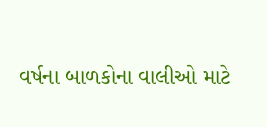વર્ષના બાળકોના વાલીઓ માટે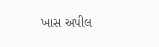ખાસ અપીલ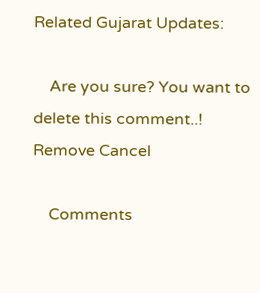Related Gujarat Updates:

    Are you sure? You want to delete this comment..! Remove Cancel

    Comments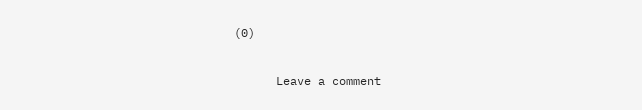(0)

      Leave a comment